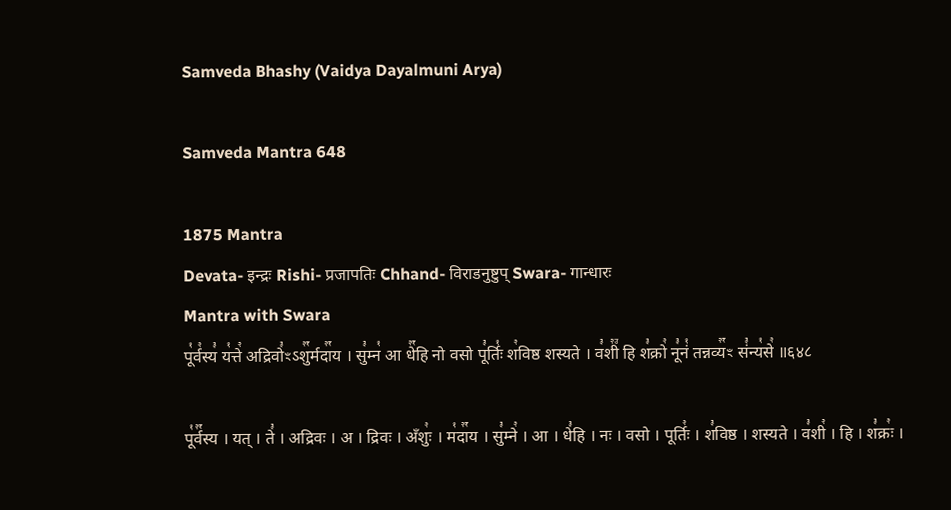Samveda Bhashy (Vaidya Dayalmuni Arya)

Samveda Mantra 648

1875 Mantra
Devata- इन्द्रः Rishi- प्रजापतिः Chhand- विराडनुष्टुप् Swara- गान्धारः
Mantra with Swara
पू꣡र्व꣢स्य꣣ य꣡त्ते꣢ अद्रिवो꣣ꣳऽशु꣢꣯र्मदा꣢꣯य । सु꣣म्न꣡ आ धे꣢꣯हि नो वसो पू꣣र्तिः꣡ श꣢विष्ठ शस्यते । व꣣शी꣢꣫ हि श꣣क्रो꣢ नू꣣नं꣡ तन्नव्य꣢꣯ꣳ सं꣣न्य꣡से꣢ ॥६४८

पू꣡र्व꣢꣯स्य । यत् । ते꣣ । अद्रिवः । अ । द्रिवः । अँशुः꣢ । म꣡दा꣢꣯य । सु꣣म्ने꣢ । आ । धे꣣हि । नः । वसो । पूर्तिः꣢ । श꣣विष्ठ । शस्यते । व꣣शी꣢ । हि । श꣣क्रः꣢ ।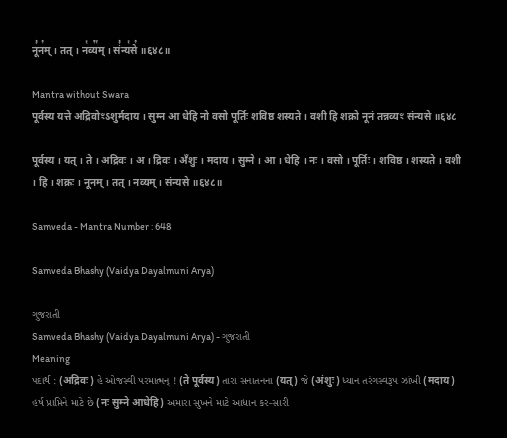नू꣣न꣢म् । तत् । न꣡व्य꣢꣯म् । सं꣣न्य꣡से꣢ ॥६४८॥

Mantra without Swara
पूर्वस्य यत्ते अद्रिवोꣳऽशुर्मदाय । सुम्न आ धेहि नो वसो पूर्तिः शविष्ठ शस्यते । वशी हि शक्रो नूनं तन्नव्यꣳ संन्यसे ॥६४८

पूर्वस्य । यत् । ते । अद्रिवः । अ । द्रिवः । अँशुः । मदाय । सुम्ने । आ । धेहि । नः । वसो । पूर्तिः । शविष्ठ । शस्यते । वशी । हि । शक्रः । नूनम् । तत् । नव्यम् । संन्यसे ॥६४८॥

Samveda - Mantra Number : 648

Samveda Bhashy (Vaidya Dayalmuni Arya)

ગુજરાતી
Samveda Bhashy (Vaidya Dayalmuni Arya) - ગુજરાતી
Meaning
પદાર્થ : (अद्रिवः) હે ઓજસ્વી પરમાત્મન્ ! (ते पूर्वस्य) તારા સનાતનના (यत्) જે (अंशुः) ધ્યાન તરંગસ્વરૂપ ઝાંખી (मदाय) હર્ષ પ્રાપ્તિને માટે છે (नः सुम्ने आधेहि) અમારા સુખને માટે આધાન કર-સારી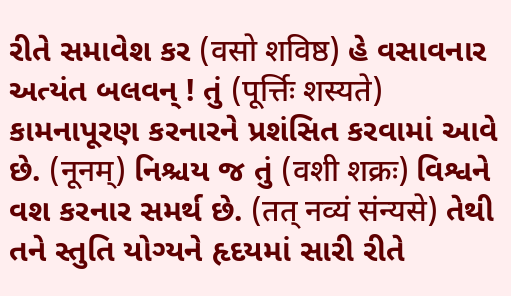રીતે સમાવેશ કર (वसो शविष्ठ) હે વસાવનાર અત્યંત બલવન્ ! તું (पूर्त्तिः शस्यते) કામનાપૂરણ કરનારને પ્રશંસિત કરવામાં આવે છે. (नूनम्) નિશ્ચય જ તું (वशी शक्रः) વિશ્વને વશ કરનાર સમર્થ છે. (तत् नव्यं संन्यसे) તેથી તને સ્તુતિ યોગ્યને હૃદયમાં સારી રીતે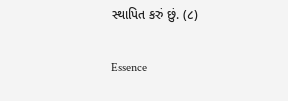સ્થાપિત કરું છું. (૮)

Essence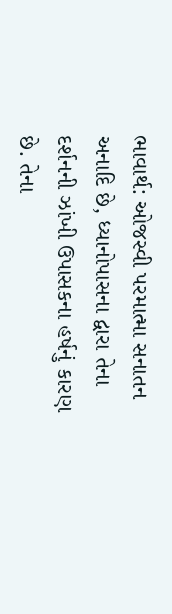ભાવાર્થ: ઓજસ્વી પરમાત્મા સનાતન અનાદિ છે, ધ્યાનોપાસના દ્વારા તેના દર્શનની ઝાંખી ઉપાસકના હર્ષનું કારણ છે. તેના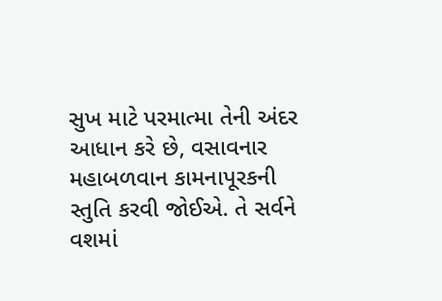સુખ માટે પરમાત્મા તેની અંદર આધાન કરે છે, વસાવનાર મહાબળવાન કામનાપૂરકની સ્તુતિ કરવી જોઈએ. તે સર્વને વશમાં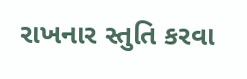રાખનાર સ્તુતિ કરવા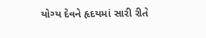યોગ્ય દેવને હૃદયમાં સારી રીતે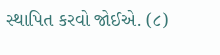સ્થાપિત કરવો જોઈએ. (૮)